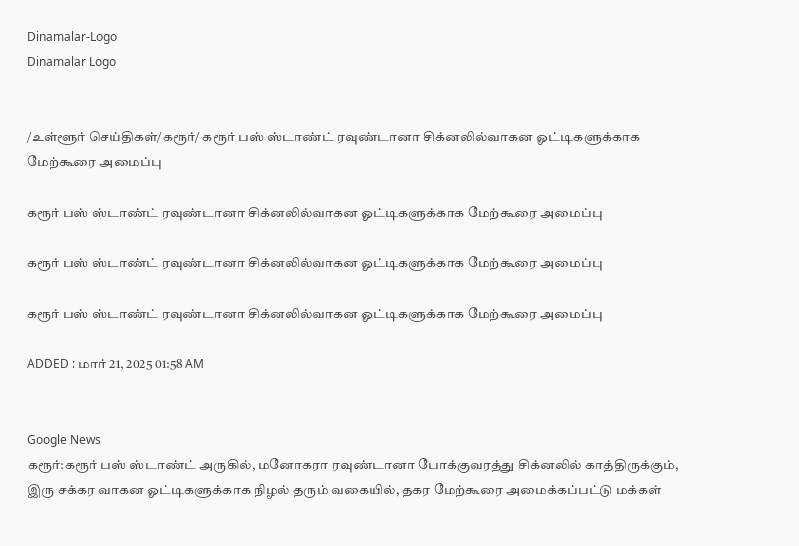Dinamalar-Logo
Dinamalar Logo


/உள்ளூர் செய்திகள்/கரூர்/ கரூர் பஸ் ஸ்டாண்ட் ரவுண்டானா சிக்னலில்வாகன ஓட்டிகளுக்காக மேற்கூரை அமைப்பு

கரூர் பஸ் ஸ்டாண்ட் ரவுண்டானா சிக்னலில்வாகன ஓட்டிகளுக்காக மேற்கூரை அமைப்பு

கரூர் பஸ் ஸ்டாண்ட் ரவுண்டானா சிக்னலில்வாகன ஓட்டிகளுக்காக மேற்கூரை அமைப்பு

கரூர் பஸ் ஸ்டாண்ட் ரவுண்டானா சிக்னலில்வாகன ஓட்டிகளுக்காக மேற்கூரை அமைப்பு

ADDED : மார் 21, 2025 01:58 AM


Google News
கரூர்:கரூர் பஸ் ஸ்டாண்ட் அருகில், மனோகரா ரவுண்டானா போக்குவரத்து சிக்னலில் காத்திருக்கும், இரு சக்கர வாகன ஓட்டிகளுக்காக நிழல் தரும் வகையில், தகர மேற்கூரை அமைக்கப்பட்டு மக்கள்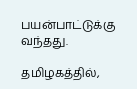பயன்பாட்டுக்கு வந்தது.

தமிழகத்தில்,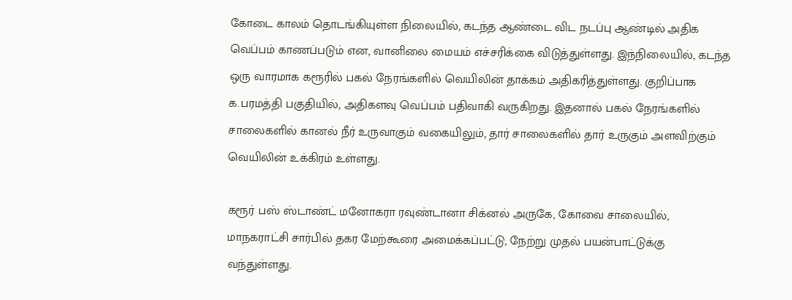கோடை காலம் தொடங்கியுள்ள நிலையில், கடந்த ஆண்டை விட நடப்பு ஆண்டில் அதிக வெப்பம் காணப்படும் என, வானிலை மையம் எச்சரிக்கை விடுத்துள்ளது. இந்நிலையில், கடந்த ஒரு வாரமாக கரூரில் பகல் நேரங்களில் வெயிலின் தாக்கம் அதிகரித்துள்ளது. குறிப்பாக க.பரமத்தி பகுதியில், அதிகளவு வெப்பம் பதிவாகி வருகிறது. இதனால் பகல் நேரங்களில் சாலைகளில் கானல் நீர் உருவாகும் வகையிலும், தார் சாலைகளில் தார் உருகும் அளவிற்கும் வெயிலின் உக்கிரம் உள்ளது.

கரூர் பஸ் ஸ்டாண்ட் மனோகரா ரவுண்டானா சிக்னல் அருகே, கோவை சாலையில், மாநகராட்சி சார்பில் தகர மேற்கூரை அமைக்கப்பட்டு, நேற்று முதல் பயன்பாட்டுக்கு வந்துள்ளது.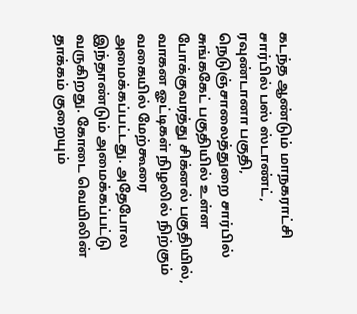கடந்த ஆண்டும் மாநகராட்சி சார்பில் பஸ் ஸ்டாண்ட், ரவுண்டானா பகுதி, நெடுஞ்சாலைத்துறை சார்பில் சுங்ககேட் பகுதியில் உள்ள போக்குவரத்து சிக்னல் பகுதியில், வாகன ஓட்டிகள் நிழலில் நிற்கும் வகையில் மேற்கூரை அமைக்கப்பட்டது. அதேபோல இந்தாண்டும் அமைக்கப்பட்டு வருகிறது. கோடை வெயிலின் தாக்கம் குறையும்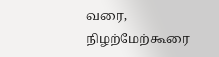வரை, நிழற்மேற்கூரை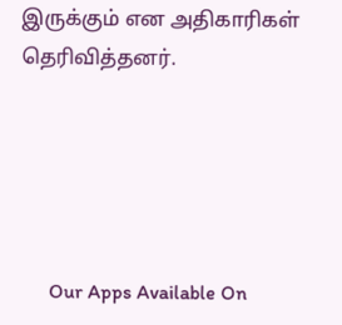இருக்கும் என அதிகாரிகள் தெரிவித்தனர்.





      Our Apps Available On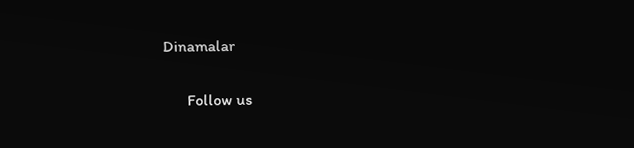Dinamalar

      Follow us